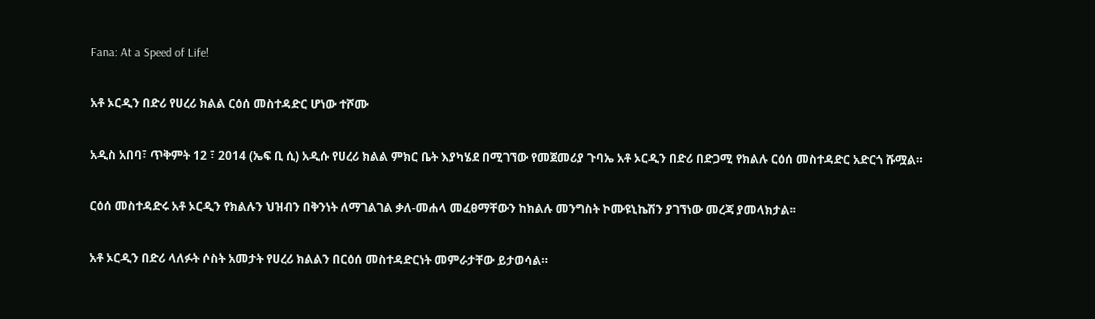Fana: At a Speed of Life!

አቶ ኦርዲን በድሪ የሀረሪ ክልል ርዕሰ መስተዳድር ሆነው ተሾሙ

አዲስ አበባ፣ ጥቅምት 12 ፣ 2014 (ኤፍ ቢ ሲ) አዲሱ የሀረሪ ክልል ምክር ቤት እያካሄደ በሚገኘው የመጀመሪያ ጉባኤ አቶ ኦርዲን በድሪ በድጋሚ የክልሉ ርዕሰ መስተዳድር አድርጎ ሹሟል።

ርዕሰ መስተዳድሩ አቶ ኦርዲን የክልሉን ህዝብን በቅንነት ለማገልገል ቃለ-መሐላ መፈፀማቸውን ከክልሉ መንግስት ኮሙዩኒኬሽን ያገኘነው መረጃ ያመላክታል፡፡

አቶ ኦርዲን በድሪ ላለፉት ሶስት አመታት የሀረሪ ክልልን በርዕሰ መስተዳድርነት መምራታቸው ይታወሳል።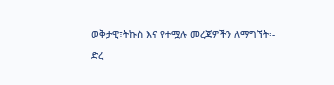ወቅታዊ፣ትኩስ እና የተሟሉ መረጃዎችን ለማግኘት፡-
ድረ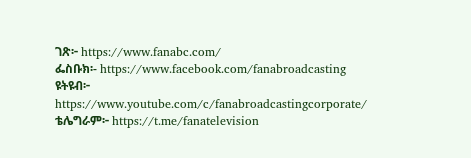ገጽ፦ https://www.fanabc.com/
ፌስቡክ፡- https://www.facebook.com/fanabroadcasting
ዩትዩብ፦ https://www.youtube.com/c/fanabroadcastingcorporate/
ቴሌግራም፦ https://t.me/fanatelevision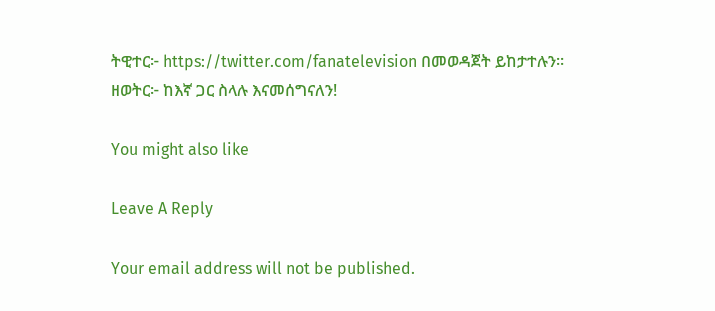ትዊተር፦ https://twitter.com/fanatelevision በመወዳጀት ይከታተሉን፡፡
ዘወትር፦ ከእኛ ጋር ስላሉ እናመሰግናለን!

You might also like

Leave A Reply

Your email address will not be published.